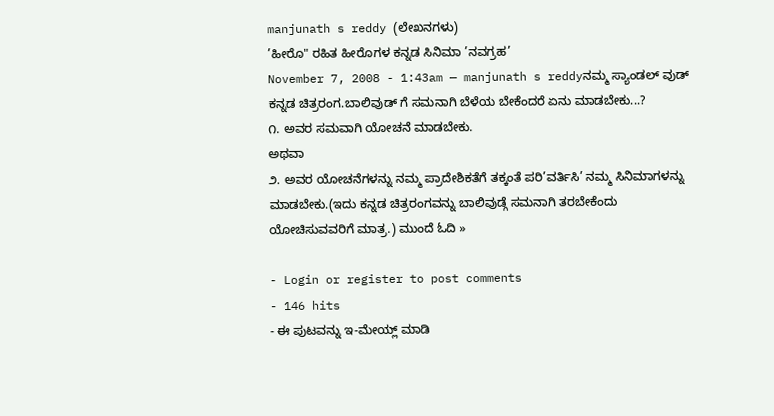manjunath s reddy (ಲೇಖನಗಳು)
’ಹೀರೊ" ರಹಿತ ಹೀರೊಗಳ ಕನ್ನಡ ಸಿನಿಮಾ ’ನವಗ್ರಹ’
November 7, 2008 - 1:43am — manjunath s reddyನಮ್ಮ ಸ್ಯಾಂಡಲ್ ವುಡ್ ಕನ್ನಡ ಚಿತ್ರರಂಗ.ಬಾಲಿವುಡ್ ಗೆ ಸಮನಾಗಿ ಬೆಳೆಯ ಬೇಕೆಂದರೆ ಏನು ಮಾಡಬೇಕು...?
೧. ಅವರ ಸಮವಾಗಿ ಯೋಚನೆ ಮಾಡಬೇಕು.
ಅಥವಾ
೨. ಅವರ ಯೋಚನೆಗಳನ್ನು ನಮ್ಮ ಪ್ರಾದೇಶಿಕತೆಗೆ ತಕ್ಕಂತೆ ಪರಿ’ವರ್ತಿಸಿ’ ನಮ್ಮ ಸಿನಿಮಾಗಳನ್ನು ಮಾಡಬೇಕು.(ಇದು ಕನ್ನಡ ಚಿತ್ರರಂಗವನ್ನು ಬಾಲಿವುಡ್ಗೆ ಸಮನಾಗಿ ತರಬೇಕೆಂದು ಯೋಚಿಸುವವರಿಗೆ ಮಾತ್ರ.) ಮುಂದೆ ಓದಿ »

- Login or register to post comments
- 146 hits
- ಈ ಪುಟವನ್ನು ಇ-ಮೇಯ್ಲ್ ಮಾಡಿ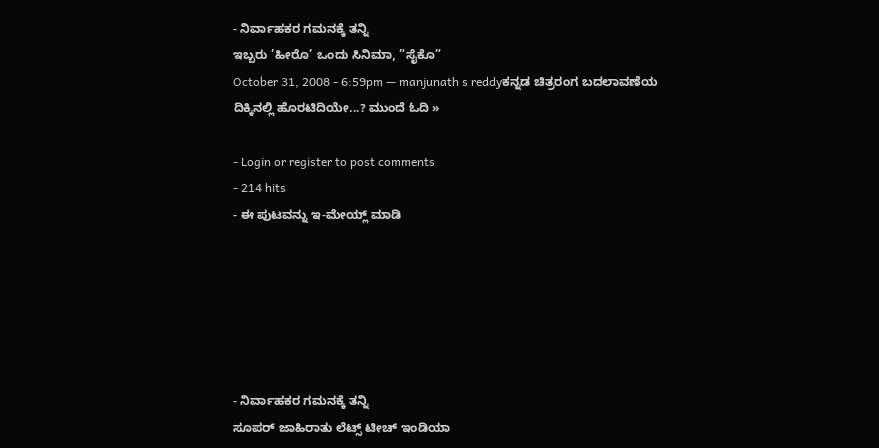- ನಿರ್ವಾಹಕರ ಗಮನಕ್ಕೆ ತನ್ನಿ
ಇಬ್ಬರು ’ಹೀರೊ’ ಒಂದು ಸಿನಿಮಾ, ”ಸೈಕೊ”
October 31, 2008 - 6:59pm — manjunath s reddyಕನ್ನಡ ಚಿತ್ರರಂಗ ಬದಲಾವಣೆಯ ದಿಕ್ಕಿನಲ್ಲಿ ಹೊರಟಿದಿಯೇ...? ಮುಂದೆ ಓದಿ »

- Login or register to post comments
- 214 hits
- ಈ ಪುಟವನ್ನು ಇ-ಮೇಯ್ಲ್ ಮಾಡಿ






- ನಿರ್ವಾಹಕರ ಗಮನಕ್ಕೆ ತನ್ನಿ
ಸೂಪರ್ ಜಾಹಿರಾತು ಲೆಟ್ಸ್ ಟೀಚ್ ಇಂಡಿಯಾ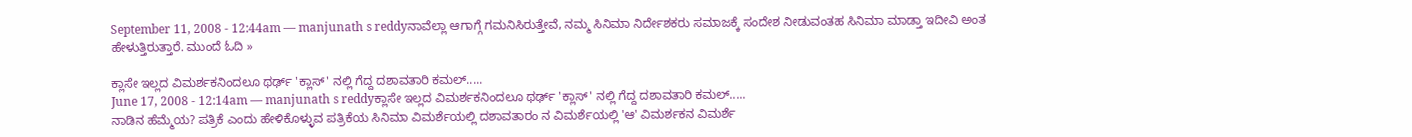September 11, 2008 - 12:44am — manjunath s reddyನಾವೆಲ್ಲಾ ಆಗಾಗ್ಗೆ ಗಮನಿಸಿರುತ್ತೇವೆ, ನಮ್ಮ ಸಿನಿಮಾ ನಿರ್ದೇಶಕರು ಸಮಾಜಕ್ಕೆ ಸಂದೇಶ ನೀಡುವಂತಹ ಸಿನಿಮಾ ಮಾಡ್ತಾ ಇದೀವಿ ಅಂತ ಹೇಳುತ್ತಿರುತ್ತಾರೆ. ಮುಂದೆ ಓದಿ »

ಕ್ಲಾಸೇ ಇಲ್ಲದ ವಿಮರ್ಶಕನಿಂದಲೂ ಥರ್ಢ್ 'ಕ್ಲಾಸ್' ನಲ್ಲಿ ಗೆದ್ದ ದಶಾವತಾರಿ ಕಮಲ್.....
June 17, 2008 - 12:14am — manjunath s reddyಕ್ಲಾಸೇ ಇಲ್ಲದ ವಿಮರ್ಶಕನಿಂದಲೂ ಥರ್ಢ್ 'ಕ್ಲಾಸ್' ನಲ್ಲಿ ಗೆದ್ದ ದಶಾವತಾರಿ ಕಮಲ್.....
ನಾಡಿನ ಹೆಮ್ಮೆಯ? ಪತ್ರಿಕೆ ಎಂದು ಹೇಳಿಕೊಳ್ಳುವ ಪತ್ರಿಕೆಯ ಸಿನಿಮಾ ವಿಮರ್ಶೆಯಲ್ಲಿ ದಶಾವತಾರಂ ನ ವಿಮರ್ಶೆಯಲ್ಲಿ 'ಆ' ವಿಮರ್ಶಕನ ವಿಮರ್ಶೆ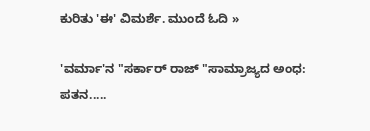ಕುರಿತು 'ಈ' ವಿಮರ್ಶೆ. ಮುಂದೆ ಓದಿ »

'ವರ್ಮಾ'ನ "ಸರ್ಕಾರ್ ರಾಜ್ "ಸಾಮ್ರಾಜ್ಯದ ಅಂಧ: ಪತನ.....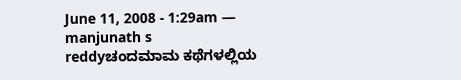June 11, 2008 - 1:29am — manjunath s reddyಚಂದಮಾಮ ಕಥೆಗಳಲ್ಲಿಯ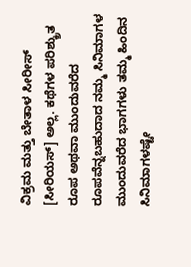ವಿಕ್ರಮ ಮತ್ತು ಬೇತಾಳ ಸೀರೀಸ್ [ಸೀರಿಯಸ್] ಅಲ್ಲ. ಕಥೆಗಳ ಪರಿಶ್ಕ್ರುತ ರೂಪ ಅಥವಾ ಮುಂದುವರೆದ
ರೂಪವೆನ್ನಬಹುದಾದ ನಮ್ಮ ಸಿನಿಮಾಗಳ ಮುಂದುವರೆದ ಭಾಗಗಳು ತಮ್ಮ ಹಿಂದಿನ ಸಿನಿಮಾಗಳಷ್ಟೇ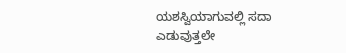ಯಶಸ್ವಿಯಾಗುವಲ್ಲಿ ಸದಾ
ಎಡುವುತ್ತಲೇ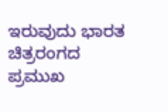ಇರುವುದು ಭಾರತ ಚಿತ್ರರಂಗದ ಪ್ರಮುಖ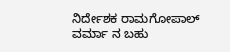ನಿರ್ದೇಶಕ ರಾಮಗೋಪಾಲ್ ವರ್ಮಾ ನ ಬಹು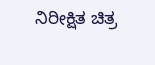ನಿರೀಕ್ಷಿತ ಚಿತ್ರ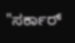"ಸರ್ಕಾರ್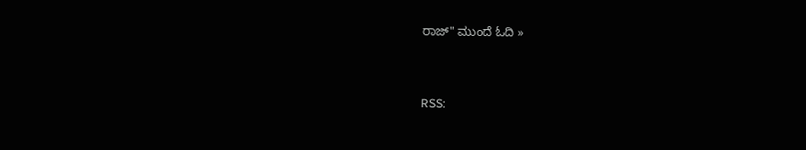ರಾಜ್" ಮುಂದೆ ಓದಿ »


RSS: